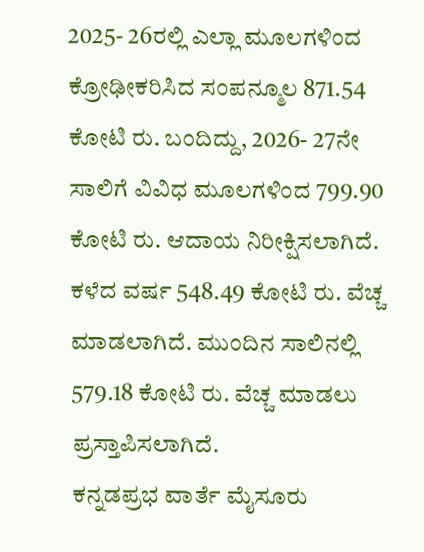2025- 26ರಲ್ಲಿ ಎಲ್ಲಾ ಮೂಲಗಳಿಂದ ಕ್ರೋಢೀಕರಿಸಿದ ಸಂಪನ್ಮೂಲ 871.54 ಕೋಟಿ ರು. ಬಂದಿದ್ದು, 2026- 27ನೇ ಸಾಲಿಗೆ ವಿವಿಧ ಮೂಲಗಳಿಂದ 799.90 ಕೋಟಿ ರು. ಆದಾಯ ನಿರೀಕ್ಷಿಸಲಾಗಿದೆ. ಕಳೆದ ವರ್ಷ 548.49 ಕೋಟಿ ರು. ವೆಚ್ಚ ಮಾಡಲಾಗಿದೆ. ಮುಂದಿನ ಸಾಲಿನಲ್ಲಿ 579.18 ಕೋಟಿ ರು. ವೆಚ್ಚ ಮಾಡಲು ಪ್ರಸ್ತಾಪಿಸಲಾಗಿದೆ.
ಕನ್ನಡಪ್ರಭ ವಾರ್ತೆ ಮೈಸೂರು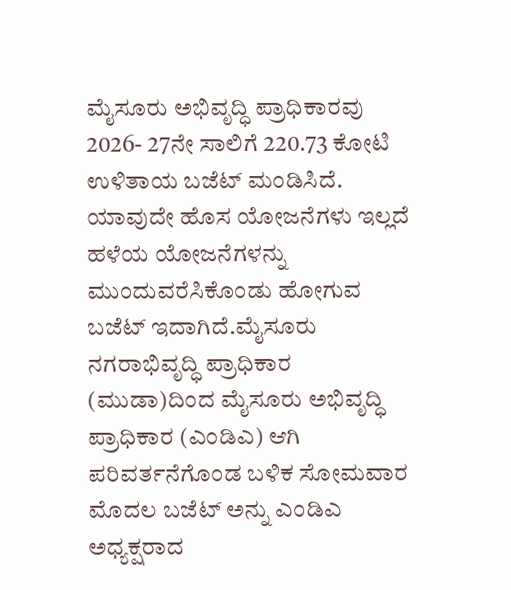ಮೈಸೂರು ಅಭಿವೃದ್ಧಿ ಪ್ರಾಧಿಕಾರವು 2026- 27ನೇ ಸಾಲಿಗೆ 220.73 ಕೋಟಿ ಉಳಿತಾಯ ಬಜೆಟ್ ಮಂಡಿಸಿದೆ. ಯಾವುದೇ ಹೊಸ ಯೋಜನೆಗಳು ಇಲ್ಲದೆ ಹಳೆಯ ಯೋಜನೆಗಳನ್ನು ಮುಂದುವರೆಸಿಕೊಂಡು ಹೋಗುವ ಬಜೆಟ್ ಇದಾಗಿದೆ.ಮೈಸೂರು ನಗರಾಭಿವೃದ್ಧಿ ಪ್ರಾಧಿಕಾರ (ಮುಡಾ)ದಿಂದ ಮೈಸೂರು ಅಭಿವೃದ್ಧಿ ಪ್ರಾಧಿಕಾರ (ಎಂಡಿಎ) ಆಗಿ ಪರಿವರ್ತನೆಗೊಂಡ ಬಳಿಕ ಸೋಮವಾರ ಮೊದಲ ಬಜೆಟ್ ಅನ್ನು ಎಂಡಿಎ ಅಧ್ಯಕ್ಷರಾದ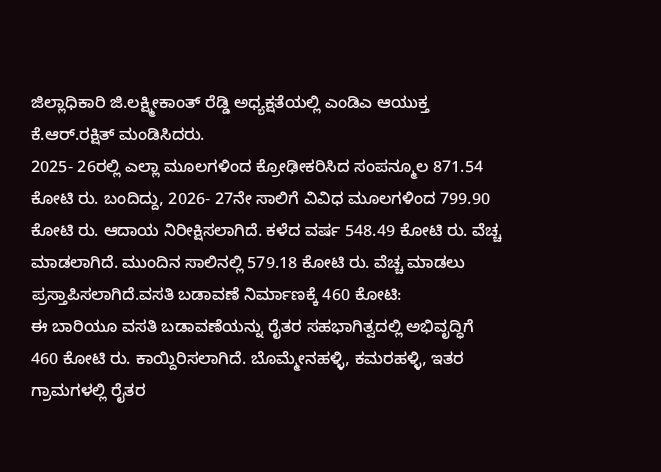ಜಿಲ್ಲಾಧಿಕಾರಿ ಜಿ.ಲಕ್ಷ್ಮೀಕಾಂತ್ ರೆಡ್ಡಿ ಅಧ್ಯಕ್ಷತೆಯಲ್ಲಿ ಎಂಡಿಎ ಆಯುಕ್ತ ಕೆ.ಆರ್.ರಕ್ಷಿತ್ ಮಂಡಿಸಿದರು.
2025- 26ರಲ್ಲಿ ಎಲ್ಲಾ ಮೂಲಗಳಿಂದ ಕ್ರೋಢೀಕರಿಸಿದ ಸಂಪನ್ಮೂಲ 871.54 ಕೋಟಿ ರು. ಬಂದಿದ್ದು, 2026- 27ನೇ ಸಾಲಿಗೆ ವಿವಿಧ ಮೂಲಗಳಿಂದ 799.90 ಕೋಟಿ ರು. ಆದಾಯ ನಿರೀಕ್ಷಿಸಲಾಗಿದೆ. ಕಳೆದ ವರ್ಷ 548.49 ಕೋಟಿ ರು. ವೆಚ್ಚ ಮಾಡಲಾಗಿದೆ. ಮುಂದಿನ ಸಾಲಿನಲ್ಲಿ 579.18 ಕೋಟಿ ರು. ವೆಚ್ಚ ಮಾಡಲು ಪ್ರಸ್ತಾಪಿಸಲಾಗಿದೆ.ವಸತಿ ಬಡಾವಣೆ ನಿರ್ಮಾಣಕ್ಕೆ 460 ಕೋಟಿ:
ಈ ಬಾರಿಯೂ ವಸತಿ ಬಡಾವಣೆಯನ್ನು ರೈತರ ಸಹಭಾಗಿತ್ವದಲ್ಲಿ ಅಭಿವೃದ್ಧಿಗೆ 460 ಕೋಟಿ ರು. ಕಾಯ್ದಿರಿಸಲಾಗಿದೆ. ಬೊಮ್ಮೇನಹಳ್ಳಿ, ಕಮರಹಳ್ಳಿ, ಇತರ ಗ್ರಾಮಗಳಲ್ಲಿ ರೈತರ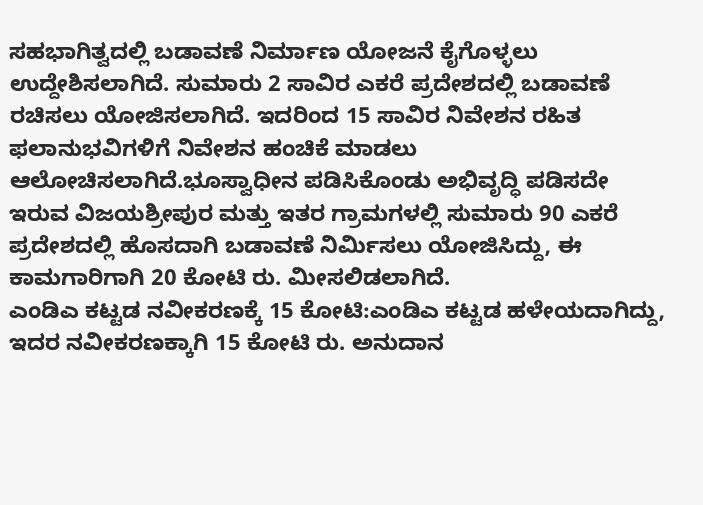ಸಹಭಾಗಿತ್ವದಲ್ಲಿ ಬಡಾವಣೆ ನಿರ್ಮಾಣ ಯೋಜನೆ ಕೈಗೊಳ್ಳಲು ಉದ್ದೇಶಿಸಲಾಗಿದೆ. ಸುಮಾರು 2 ಸಾವಿರ ಎಕರೆ ಪ್ರದೇಶದಲ್ಲಿ ಬಡಾವಣೆ ರಚಿಸಲು ಯೋಜಿಸಲಾಗಿದೆ. ಇದರಿಂದ 15 ಸಾವಿರ ನಿವೇಶನ ರಹಿತ ಫಲಾನುಭವಿಗಳಿಗೆ ನಿವೇಶನ ಹಂಚಿಕೆ ಮಾಡಲು ಆಲೋಚಿಸಲಾಗಿದೆ.ಭೂಸ್ವಾಧೀನ ಪಡಿಸಿಕೊಂಡು ಅಭಿವೃದ್ಧಿ ಪಡಿಸದೇ ಇರುವ ವಿಜಯಶ್ರೀಪುರ ಮತ್ತು ಇತರ ಗ್ರಾಮಗಳಲ್ಲಿ ಸುಮಾರು 90 ಎಕರೆ ಪ್ರದೇಶದಲ್ಲಿ ಹೊಸದಾಗಿ ಬಡಾವಣೆ ನಿರ್ಮಿಸಲು ಯೋಜಿಸಿದ್ದು, ಈ ಕಾಮಗಾರಿಗಾಗಿ 20 ಕೋಟಿ ರು. ಮೀಸಲಿಡಲಾಗಿದೆ.
ಎಂಡಿಎ ಕಟ್ಟಡ ನವೀಕರಣಕ್ಕೆ 15 ಕೋಟಿ:ಎಂಡಿಎ ಕಟ್ಟಡ ಹಳೇಯದಾಗಿದ್ದು, ಇದರ ನವೀಕರಣಕ್ಕಾಗಿ 15 ಕೋಟಿ ರು. ಅನುದಾನ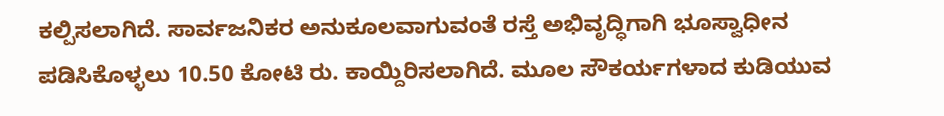ಕಲ್ಪಿಸಲಾಗಿದೆ. ಸಾರ್ವಜನಿಕರ ಅನುಕೂಲವಾಗುವಂತೆ ರಸ್ತೆ ಅಭಿವೃದ್ಧಿಗಾಗಿ ಭೂಸ್ವಾಧೀನ ಪಡಿಸಿಕೊಳ್ಳಲು 10.50 ಕೋಟಿ ರು. ಕಾಯ್ದಿರಿಸಲಾಗಿದೆ. ಮೂಲ ಸೌಕರ್ಯಗಳಾದ ಕುಡಿಯುವ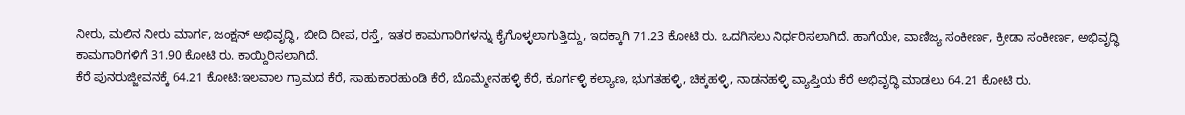ನೀರು, ಮಲಿನ ನೀರು ಮಾರ್ಗ, ಜಂಕ್ಷನ್ ಅಭಿವೃದ್ಧಿ, ಬೀದಿ ದೀಪ, ರಸ್ತೆ, ಇತರ ಕಾಮಗಾರಿಗಳನ್ನು ಕೈಗೊಳ್ಳಲಾಗುತ್ತಿದ್ದು, ಇದಕ್ಕಾಗಿ 71.23 ಕೋಟಿ ರು. ಒದಗಿಸಲು ನಿರ್ಧರಿಸಲಾಗಿದೆ. ಹಾಗೆಯೇ, ವಾಣಿಜ್ಯ ಸಂಕೀರ್ಣ, ಕ್ರೀಡಾ ಸಂಕೀರ್ಣ, ಅಭಿವೃದ್ಧಿ ಕಾಮಗಾರಿಗಳಿಗೆ 31.90 ಕೋಟಿ ರು. ಕಾಯ್ದಿರಿಸಲಾಗಿದೆ.
ಕೆರೆ ಪುನರುಜ್ಜೀವನಕ್ಕೆ 64.21 ಕೋಟಿ:ಇಲವಾಲ ಗ್ರಾಮದ ಕೆರೆ, ಸಾಹುಕಾರಹುಂಡಿ ಕೆರೆ, ಬೊಮ್ಮೇನಹಳ್ಳಿ ಕೆರೆ, ಕೂರ್ಗಳ್ಳಿ ಕಲ್ಯಾಣ, ಭುಗತಹಳ್ಳಿ, ಚಿಕ್ಕಹಳ್ಳಿ, ನಾಡನಹಳ್ಳಿ ವ್ಯಾಪ್ತಿಯ ಕೆರೆ ಅಭಿವೃದ್ಧಿ ಮಾಡಲು 64.21 ಕೋಟಿ ರು.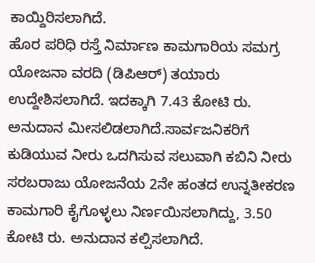ಕಾಯ್ದಿರಿಸಲಾಗಿದೆ.
ಹೊರ ಪರಿಧಿ ರಸ್ತೆ ನಿರ್ಮಾಣ ಕಾಮಗಾರಿಯ ಸಮಗ್ರ ಯೋಜನಾ ವರದಿ (ಡಿಪಿಆರ್) ತಯಾರು ಉದ್ದೇಶಿಸಲಾಗಿದೆ. ಇದಕ್ಕಾಗಿ 7.43 ಕೋಟಿ ರು. ಅನುದಾನ ಮೀಸಲಿಡಲಾಗಿದೆ.ಸಾರ್ವಜನಿಕರಿಗೆ ಕುಡಿಯುವ ನೀರು ಒದಗಿಸುವ ಸಲುವಾಗಿ ಕಬಿನಿ ನೀರು ಸರಬರಾಜು ಯೋಜನೆಯ 2ನೇ ಹಂತದ ಉನ್ನತೀಕರಣ ಕಾಮಗಾರಿ ಕೈಗೊಳ್ಳಲು ನಿರ್ಣಯಿಸಲಾಗಿದ್ದು, 3.50 ಕೋಟಿ ರು. ಅನುದಾನ ಕಲ್ಪಿಸಲಾಗಿದೆ.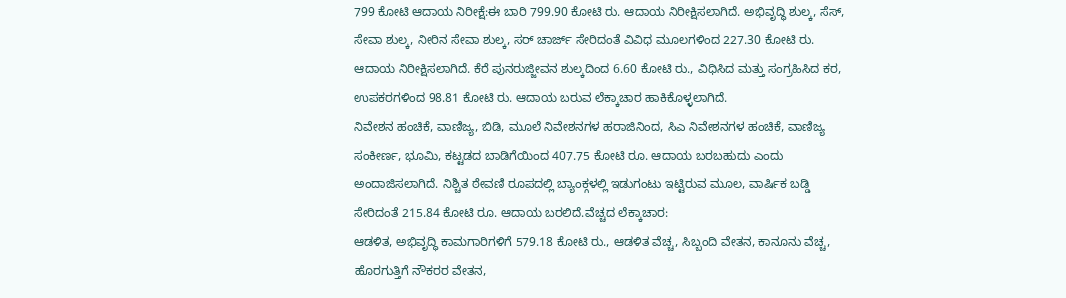799 ಕೋಟಿ ಆದಾಯ ನಿರೀಕ್ಷೆ:ಈ ಬಾರಿ 799.90 ಕೋಟಿ ರು. ಆದಾಯ ನಿರೀಕ್ಷಿಸಲಾಗಿದೆ. ಅಭಿವೃದ್ಧಿ ಶುಲ್ಕ, ಸೆಸ್, ಸೇವಾ ಶುಲ್ಕ, ನೀರಿನ ಸೇವಾ ಶುಲ್ಕ, ಸರ್ ಚಾರ್ಜ್ ಸೇರಿದಂತೆ ವಿವಿಧ ಮೂಲಗಳಿಂದ 227.30 ಕೋಟಿ ರು. ಆದಾಯ ನಿರೀಕ್ಷಿಸಲಾಗಿದೆ. ಕೆರೆ ಪುನರುಜ್ಜೀವನ ಶುಲ್ಕದಿಂದ 6.60 ಕೋಟಿ ರು., ವಿಧಿಸಿದ ಮತ್ತು ಸಂಗ್ರಹಿಸಿದ ಕರ, ಉಪಕರಗಳಿಂದ 98.81 ಕೋಟಿ ರು. ಆದಾಯ ಬರುವ ಲೆಕ್ಕಾಚಾರ ಹಾಕಿಕೊಳ್ಳಲಾಗಿದೆ.
ನಿವೇಶನ ಹಂಚಿಕೆ, ವಾಣಿಜ್ಯ, ಬಿಡಿ, ಮೂಲೆ ನಿವೇಶನಗಳ ಹರಾಜಿನಿಂದ, ಸಿಎ ನಿವೇಶನಗಳ ಹಂಚಿಕೆ, ವಾಣಿಜ್ಯ ಸಂಕೀರ್ಣ, ಭೂಮಿ, ಕಟ್ಟಡದ ಬಾಡಿಗೆಯಿಂದ 407.75 ಕೋಟಿ ರೂ. ಆದಾಯ ಬರಬಹುದು ಎಂದು ಅಂದಾಜಿಸಲಾಗಿದೆ. ನಿಶ್ಚಿತ ಠೇವಣಿ ರೂಪದಲ್ಲಿ ಬ್ಯಾಂಕ್ಗಳಲ್ಲಿ ಇಡುಗಂಟು ಇಟ್ಟಿರುವ ಮೂಲ, ವಾರ್ಷಿಕ ಬಡ್ಡಿ ಸೇರಿದಂತೆ 215.84 ಕೋಟಿ ರೂ. ಆದಾಯ ಬರಲಿದೆ.ವೆಚ್ಚದ ಲೆಕ್ಕಾಚಾರ:
ಆಡಳಿತ, ಅಭಿವೃದ್ಧಿ ಕಾಮಗಾರಿಗಳಿಗೆ 579.18 ಕೋಟಿ ರು., ಆಡಳಿತ ವೆಚ್ಚ, ಸಿಬ್ಬಂದಿ ವೇತನ, ಕಾನೂನು ವೆಚ್ಚ, ಹೊರಗುತ್ತಿಗೆ ನೌಕರರ ವೇತನ,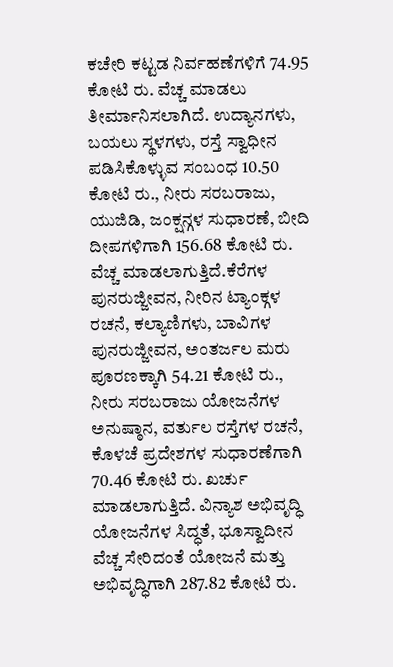ಕಚೇರಿ ಕಟ್ಟಡ ನಿರ್ವಹಣೆಗಳಿಗೆ 74.95 ಕೋಟಿ ರು. ವೆಚ್ಚ ಮಾಡಲು ತೀರ್ಮಾನಿಸಲಾಗಿದೆ. ಉದ್ಯಾನಗಳು, ಬಯಲು ಸ್ಥಳಗಳು, ರಸ್ತೆ ಸ್ವಾಧೀನ ಪಡಿಸಿಕೊಳ್ಳುವ ಸಂಬಂಧ 10.50 ಕೋಟಿ ರು., ನೀರು ಸರಬರಾಜು, ಯುಜಿಡಿ, ಜಂಕ್ಷನ್ಗಳ ಸುಧಾರಣೆ, ಬೀದಿ ದೀಪಗಳಿಗಾಗಿ 156.68 ಕೋಟಿ ರು. ವೆಚ್ಚ ಮಾಡಲಾಗುತ್ತಿದೆ.ಕೆರೆಗಳ ಪುನರುಜ್ಜೀವನ, ನೀರಿನ ಟ್ಯಾಂಕ್ಗಳ ರಚನೆ, ಕಲ್ಯಾಣಿಗಳು, ಬಾವಿಗಳ ಪುನರುಜ್ಜೀವನ, ಅಂತರ್ಜಲ ಮರು ಪೂರಣಕ್ಕಾಗಿ 54.21 ಕೋಟಿ ರು., ನೀರು ಸರಬರಾಜು ಯೋಜನೆಗಳ ಅನುಷ್ಠಾನ, ವರ್ತುಲ ರಸ್ತೆಗಳ ರಚನೆ, ಕೊಳಚೆ ಪ್ರದೇಶಗಳ ಸುಧಾರಣೆಗಾಗಿ 70.46 ಕೋಟಿ ರು. ಖರ್ಚು ಮಾಡಲಾಗುತ್ತಿದೆ. ವಿನ್ಯಾಶ ಅಭಿವೃದ್ಧಿ ಯೋಜನೆಗಳ ಸಿದ್ಧತೆ, ಭೂಸ್ವಾದೀನ ವೆಚ್ಚ ಸೇರಿದಂತೆ ಯೋಜನೆ ಮತ್ತು ಅಭಿವೃದ್ಧಿಗಾಗಿ 287.82 ಕೋಟಿ ರು.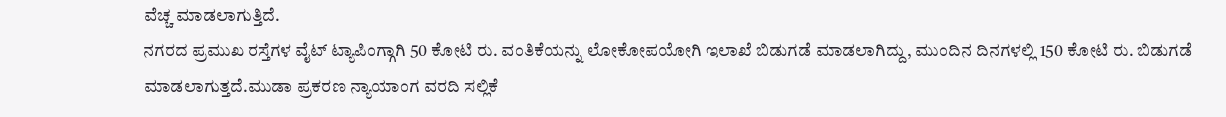ವೆಚ್ಚ ಮಾಡಲಾಗುತ್ತಿದೆ.
ನಗರದ ಪ್ರಮುಖ ರಸ್ತೆಗಳ ವೈಟ್ ಟ್ಯಾಪಿಂಗ್ಗಾಗಿ 50 ಕೋಟಿ ರು. ವಂತಿಕೆಯನ್ನು ಲೋಕೋಪಯೋಗಿ ಇಲಾಖೆ ಬಿಡುಗಡೆ ಮಾಡಲಾಗಿದ್ದು, ಮುಂದಿನ ದಿನಗಳಲ್ಲಿ 150 ಕೋಟಿ ರು. ಬಿಡುಗಡೆ ಮಾಡಲಾಗುತ್ತದೆ.ಮುಡಾ ಪ್ರಕರಣ ನ್ಯಾಯಾಂಗ ವರದಿ ಸಲ್ಲಿಕೆ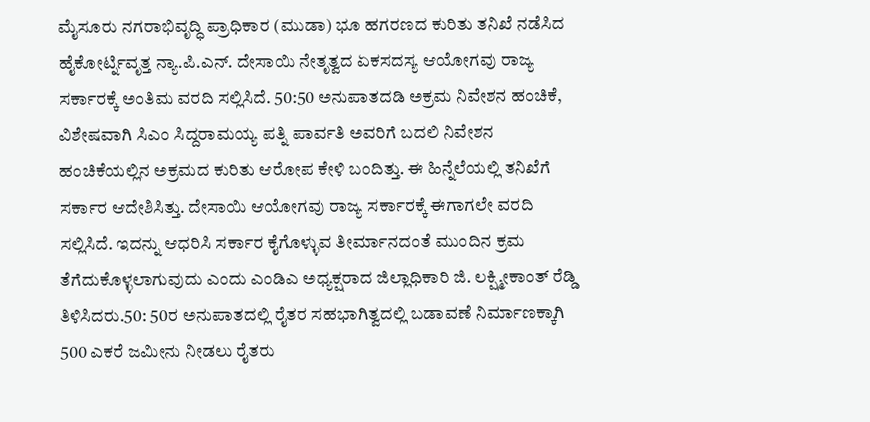ಮೈಸೂರು ನಗರಾಭಿವೃದ್ಧಿ ಪ್ರಾಧಿಕಾರ (ಮುಡಾ) ಭೂ ಹಗರಣದ ಕುರಿತು ತನಿಖೆ ನಡೆಸಿದ ಹೈಕೋರ್ಟ್ನಿವೃತ್ತ ನ್ಯಾ.ಪಿ.ಎನ್. ದೇಸಾಯಿ ನೇತೃತ್ವದ ಏಕಸದಸ್ಯ ಆಯೋಗವು ರಾಜ್ಯ ಸರ್ಕಾರಕ್ಕೆ ಅಂತಿಮ ವರದಿ ಸಲ್ಲಿಸಿದೆ. 50:50 ಅನುಪಾತದಡಿ ಅಕ್ರಮ ನಿವೇಶನ ಹಂಚಿಕೆ, ವಿಶೇಷವಾಗಿ ಸಿಎಂ ಸಿದ್ದರಾಮಯ್ಯ ಪತ್ನಿ ಪಾರ್ವತಿ ಅವರಿಗೆ ಬದಲಿ ನಿವೇಶನ ಹಂಚಿಕೆಯಲ್ಲಿನ ಅಕ್ರಮದ ಕುರಿತು ಆರೋಪ ಕೇಳಿ ಬಂದಿತ್ತು. ಈ ಹಿನ್ನೆಲೆಯಲ್ಲಿ ತನಿಖೆಗೆ ಸರ್ಕಾರ ಆದೇಶಿಸಿತ್ತು. ದೇಸಾಯಿ ಆಯೋಗವು ರಾಜ್ಯ ಸರ್ಕಾರಕ್ಕೆ ಈಗಾಗಲೇ ವರದಿ ಸಲ್ಲಿಸಿದೆ. ಇದನ್ನು ಆಧರಿಸಿ ಸರ್ಕಾರ ಕೈಗೊಳ್ಳುವ ತೀರ್ಮಾನದಂತೆ ಮುಂದಿನ ಕ್ರಮ ತೆಗೆದುಕೊಳ್ಳಲಾಗುವುದು ಎಂದು ಎಂಡಿಎ ಅಧ್ಯಕ್ಷರಾದ ಜಿಲ್ಲಾಧಿಕಾರಿ ಜಿ. ಲಕ್ಷ್ಮೀಕಾಂತ್ ರೆಡ್ಡಿ ತಿಳಿಸಿದರು.50: 50ರ ಅನುಪಾತದಲ್ಲಿ ರೈತರ ಸಹಭಾಗಿತ್ವದಲ್ಲಿ ಬಡಾವಣೆ ನಿರ್ಮಾಣಕ್ಕಾಗಿ 500 ಎಕರೆ ಜಮೀನು ನೀಡಲು ರೈತರು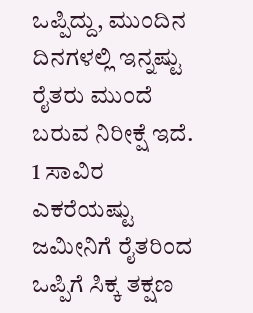ಒಪ್ಪಿದ್ದು, ಮುಂದಿನ ದಿನಗಳಲ್ಲಿ ಇನ್ನಷ್ಟು ರೈತರು ಮುಂದೆ ಬರುವ ನಿರೀಕ್ಷೆ ಇದೆ. 1 ಸಾವಿರ ಎಕರೆಯಷ್ಟು ಜಮೀನಿಗೆ ರೈತರಿಂದ ಒಪ್ಪಿಗೆ ಸಿಕ್ಕ ತಕ್ಷಣ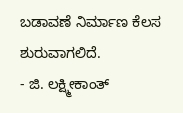ಬಡಾವಣೆ ನಿರ್ಮಾಣ ಕೆಲಸ ಶುರುವಾಗಲಿದೆ.
- ಜಿ. ಲಕ್ಷ್ಮೀಕಾಂತ್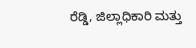ರೆಡ್ಡಿ, ಜಿಲ್ಲಾಧಿಕಾರಿ ಮತ್ತು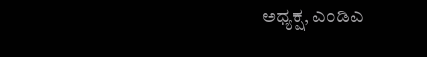ಅಧ್ಯಕ್ಷ, ಎಂಡಿಎ